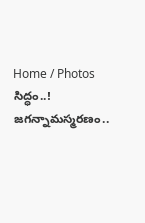Home / Photos
సిద్ధం..! జగన్నామస్మరణం..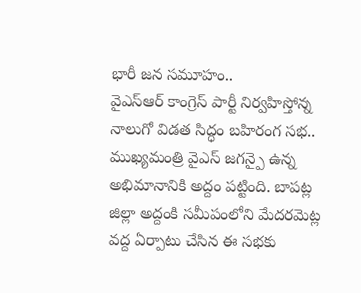భారీ జన సమూహం..
వైఎస్ఆర్ కాంగ్రెస్ పార్టీ నిర్వహిస్తోన్న నాలుగో విడత సిద్ధం బహిరంగ సభ.. ముఖ్యమంత్రి వైఎస్ జగన్పై ఉన్న అభిమానానికి అద్దం పట్టింది. బాపట్ల జిల్లా అద్దంకి సమీపంలోని మేదరమెట్ల వద్ద ఏర్పాటు చేసిన ఈ సభకు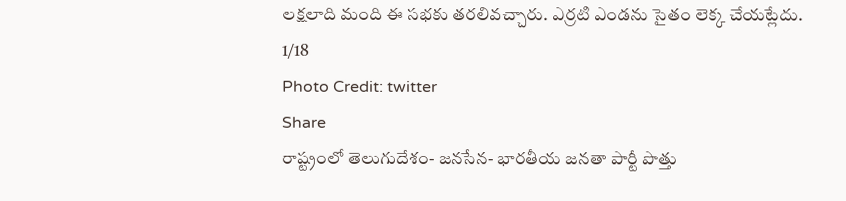లక్షలాది మంది ఈ సభకు తరలివచ్చారు. ఎర్రటి ఎండను సైతం లెక్క చేయట్లేదు.
1/18
Photo Credit: twitter
Share
రాష్ట్రంలో తెలుగుదేశం- జనసేన- భారతీయ జనతా పార్టీ పొత్తు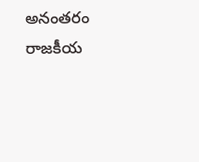అనంతరం రాజకీయ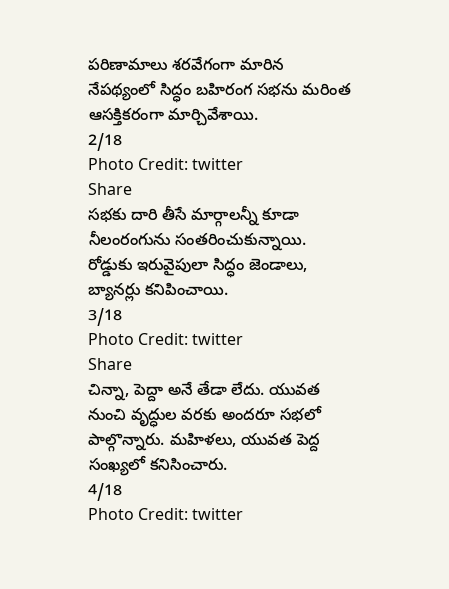పరిణామాలు శరవేగంగా మారిన నేపథ్యంలో సిద్ధం బహిరంగ సభను మరింత ఆసక్తికరంగా మార్చివేశాయి.
2/18
Photo Credit: twitter
Share
సభకు దారి తీసే మార్గాలన్నీ కూడా నీలంరంగును సంతరించుకున్నాయి. రోడ్డుకు ఇరువైపులా సిద్ధం జెండాలు, బ్యానర్లు కనిపించాయి.
3/18
Photo Credit: twitter
Share
చిన్నా, పెద్దా అనే తేడా లేదు. యువత నుంచి వృద్ధుల వరకు అందరూ సభలో పాల్గొన్నారు. మహిళలు, యువత పెద్ద సంఖ్యలో కనిసించారు.
4/18
Photo Credit: twitter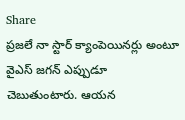Share
ప్రజలే నా స్టార్ క్యాంపెయినర్లు అంటూ వైఎస్ జగన్ ఎప్పుడూ చెబుతుంటారు. ఆయన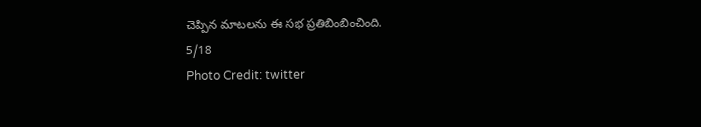చెప్పిన మాటలను ఈ సభ ప్రతిబింబించింది.
5/18
Photo Credit: twitter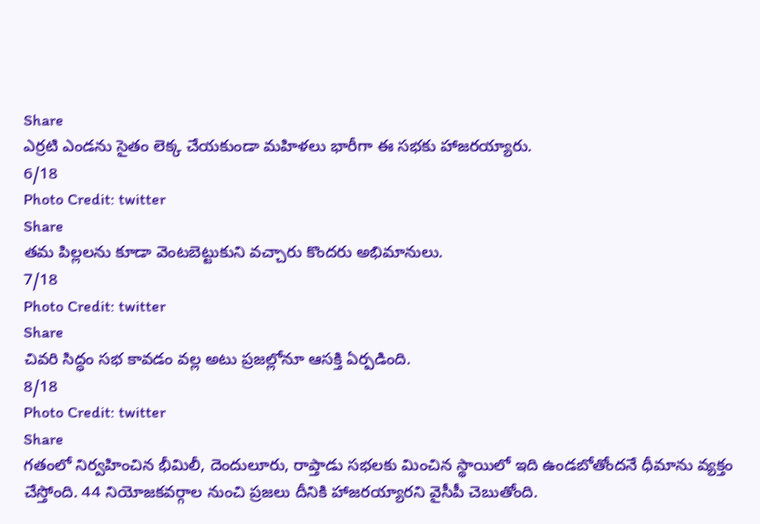Share
ఎర్రటి ఎండను సైతం లెక్క చేయకుండా మహిళలు భారీగా ఈ సభకు హాజరయ్యారు.
6/18
Photo Credit: twitter
Share
తమ పిల్లలను కూడా వెంటబెట్టుకుని వచ్చారు కొందరు అభిమానులు.
7/18
Photo Credit: twitter
Share
చివరి సిద్ధం సభ కావడం వల్ల అటు ప్రజల్లోనూ ఆసక్తి ఏర్పడింది.
8/18
Photo Credit: twitter
Share
గతంలో నిర్వహించిన భీమిలీ, దెందులూరు, రాప్తాడు సభలకు మించిన స్థాయిలో ఇది ఉండబోతోందనే ధీమాను వ్యక్తం చేస్తోంది. 44 నియోజకవర్గాల నుంచి ప్రజలు దీనికి హాజరయ్యారని వైసీపీ చెబుతోంది.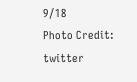9/18
Photo Credit: twitter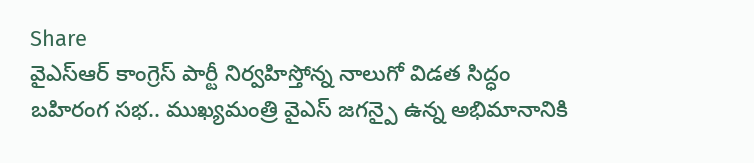Share
వైఎస్ఆర్ కాంగ్రెస్ పార్టీ నిర్వహిస్తోన్న నాలుగో విడత సిద్ధం బహిరంగ సభ.. ముఖ్యమంత్రి వైఎస్ జగన్పై ఉన్న అభిమానానికి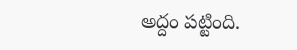అద్దం పట్టింది.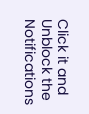Click it and Unblock the Notifications